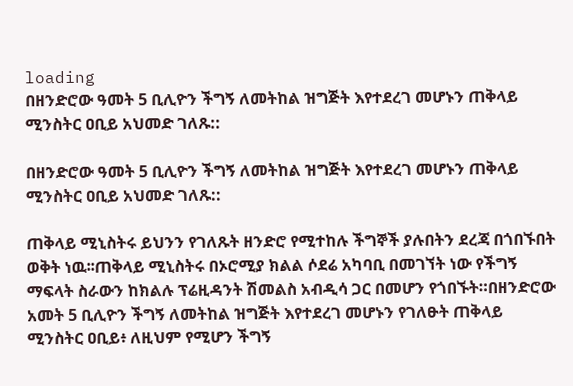loading
በዘንድሮው ዓመት 5 ቢሊዮን ችግኝ ለመትከል ዝግጅት እየተደረገ መሆኑን ጠቅላይ ሚንስትር ዐቢይ አህመድ ገለጹ::

በዘንድሮው ዓመት 5 ቢሊዮን ችግኝ ለመትከል ዝግጅት እየተደረገ መሆኑን ጠቅላይ ሚንስትር ዐቢይ አህመድ ገለጹ::

ጠቅላይ ሚኒስትሩ ይህንን የገለጹት ዘንድሮ የሚተከሉ ችግኞች ያሉበትን ደረጃ በጎበኙበት ወቅት ነዉ፡፡ጠቅላይ ሚኒስትሩ በኦሮሚያ ክልል ሶደሬ አካባቢ በመገኘት ነው የችግኝ ማፍላት ስራውን ከክልሉ ፕሬዚዳንት ሽመልስ አብዲሳ ጋር በመሆን የጎበኙት።በዘንድሮው አመት 5 ቢሊዮን ችግኝ ለመትከል ዝግጅት እየተደረገ መሆኑን የገለፁት ጠቅላይ ሚንስትር ዐቢይ፥ ለዚህም የሚሆን ችግኝ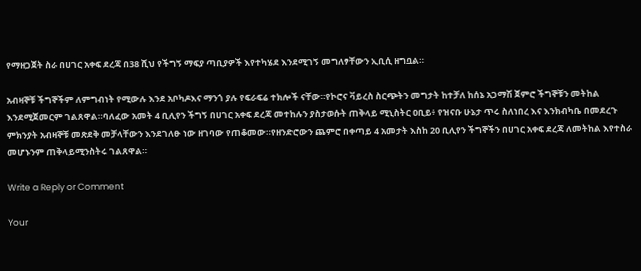የማዘጋጀት ስራ በሀገር አቀፍ ደረጃ በ38 ሺህ የችግኝ ማፍያ ጣቢያዎች እየተካሄደ እንደሚገኝ መግለፃቸውን ኢቢሲ ዘግቧል።

አብዛኞቹ ችግኞችም ለምግብነት የሚውሉ እንደ አቦካዶእና ማንጎ ያሉ የፍራፍሬ ተክሎች ናቸው።የኮሮና ቫይረስ ስርጭትን መግታት ከተቻለ ከሰኔ አጋማሽ ጀምሮ ችግኞቹን መትከል እንደሚጀመርም ገልጸዋል።ባለፈው አመት 4 ቢሊየን ችግኝ በሀገር አቀፍ ደረጃ መተከሉን ያስታወሱት ጠቅላይ ሚኒስትር ዐቢይ፥ የዝናቡ ሁኔታ ጥሩ ስለነበረ እና እንክብካቤ በመደረጉ ምክንያት አብዛኞቹ መጽደቅ መቻላቸውን እንደገለፁ ነው ዘገባው የጠቆመው።የዘንድሮውን ጨምሮ በቀጣይ 4 አመታት እስከ 20 ቢሊየን ችግኞችን በሀገር አቀፍ ደረጃ ለመትከል እየተስራ መሆኑንም ጠቅላይሚንስትሩ ገልጸዋል።

Write a Reply or Comment

Your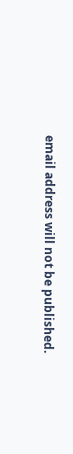email address will not be published.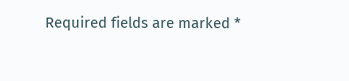Required fields are marked *